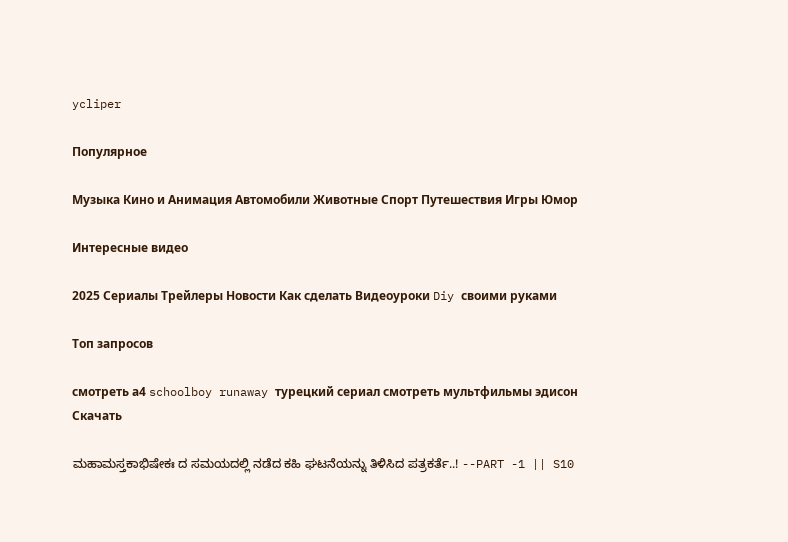ycliper

Популярное

Музыка Кино и Анимация Автомобили Животные Спорт Путешествия Игры Юмор

Интересные видео

2025 Сериалы Трейлеры Новости Как сделать Видеоуроки Diy своими руками

Топ запросов

смотреть а4 schoolboy runaway турецкий сериал смотреть мультфильмы эдисон
Скачать

ಮಹಾಮಸ್ತಕಾಭಿಷೇಕಃ ದ ಸಮಯದಲ್ಲಿ ನಡೆದ ಕಹಿ ಘಟನೆಯನ್ನು ತಿಳಿಸಿದ ಪತ್ರಕರ್ತೆ..! --PART -1 || S10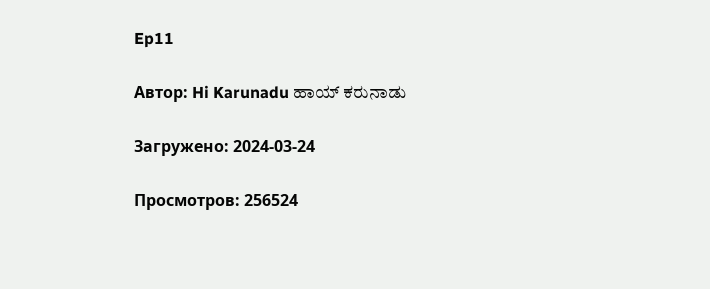Ep11

Автор: Hi Karunadu ಹಾಯ್ ಕರುನಾಡು

Загружено: 2024-03-24

Просмотров: 256524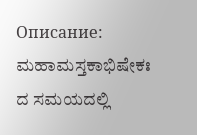Описание: ಮಹಾಮಸ್ತಕಾಭಿಷೇಕಃ ದ ಸಮಯದಲ್ಲಿ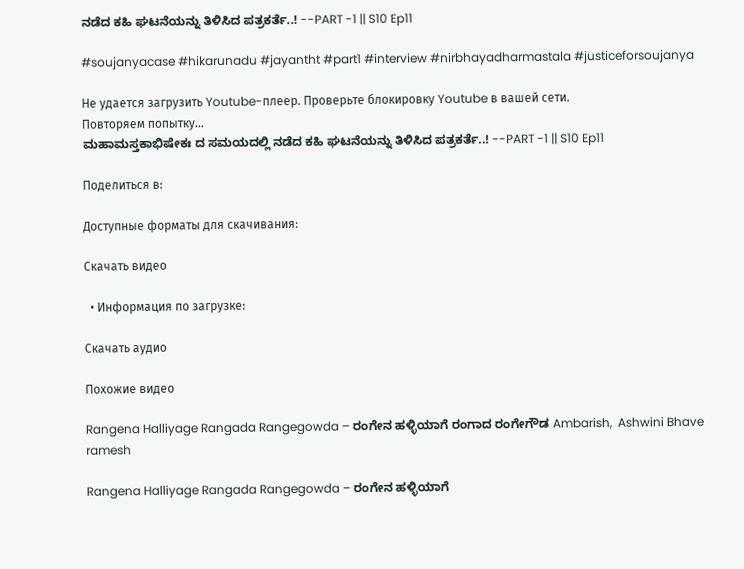ನಡೆದ ಕಹಿ ಘಟನೆಯನ್ನು ತಿಳಿಸಿದ ಪತ್ರಕರ್ತೆ..! --PART -1 || S10 Ep11

#soujanyacase #hikarunadu #jayantht #part1 #interview #nirbhayadharmastala #justiceforsoujanya

Не удается загрузить Youtube-плеер. Проверьте блокировку Youtube в вашей сети.
Повторяем попытку...
ಮಹಾಮಸ್ತಕಾಭಿಷೇಕಃ ದ ಸಮಯದಲ್ಲಿ ನಡೆದ ಕಹಿ ಘಟನೆಯನ್ನು ತಿಳಿಸಿದ ಪತ್ರಕರ್ತೆ..! --PART -1 || S10 Ep11

Поделиться в:

Доступные форматы для скачивания:

Скачать видео

  • Информация по загрузке:

Скачать аудио

Похожие видео

Rangena Halliyage Rangada Rangegowda – ರಂಗೇನ ಹಳ್ಳಿಯಾಗೆ ರಂಗಾದ ರಂಗೇಗೌಡ Ambarish,  Ashwini Bhave ramesh

Rangena Halliyage Rangada Rangegowda – ರಂಗೇನ ಹಳ್ಳಿಯಾಗೆ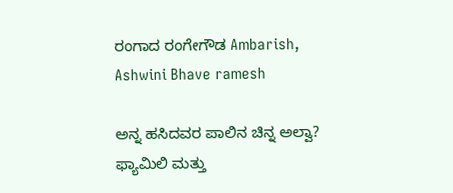ರಂಗಾದ ರಂಗೇಗೌಡ Ambarish, Ashwini Bhave ramesh

ಅನ್ನ ಹಸಿದವರ ಪಾಲಿನ ಚಿನ್ನ ಅಲ್ವಾ? ಫ್ಯಾಮಿಲಿ ಮತ್ತು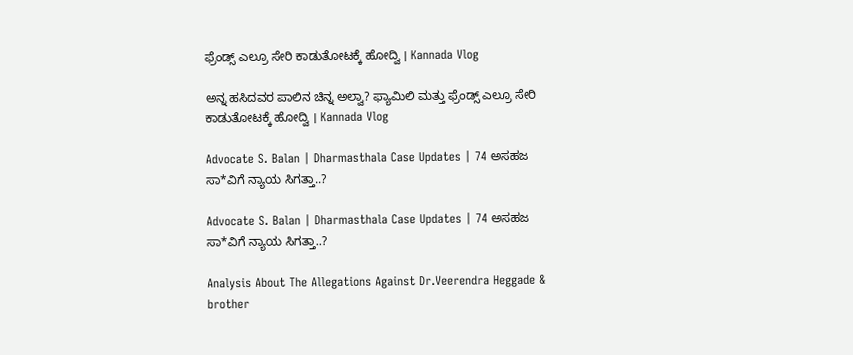ಫ್ರೆಂಡ್ಸ್ ಎಲ್ರೂ ಸೇರಿ ಕಾಡುತೋಟಕ್ಕೆ ಹೋದ್ವಿ । Kannada Vlog

ಅನ್ನ ಹಸಿದವರ ಪಾಲಿನ ಚಿನ್ನ ಅಲ್ವಾ? ಫ್ಯಾಮಿಲಿ ಮತ್ತು ಫ್ರೆಂಡ್ಸ್ ಎಲ್ರೂ ಸೇರಿ ಕಾಡುತೋಟಕ್ಕೆ ಹೋದ್ವಿ । Kannada Vlog

Advocate S. Balan | Dharmasthala Case Updates | 74 ಅಸಹಜ ಸಾ*ವಿಗೆ ನ್ಯಾಯ ಸಿಗತ್ತಾ..?

Advocate S. Balan | Dharmasthala Case Updates | 74 ಅಸಹಜ ಸಾ*ವಿಗೆ ನ್ಯಾಯ ಸಿಗತ್ತಾ..?

Analysis About The Allegations Against Dr.Veerendra Heggade & brother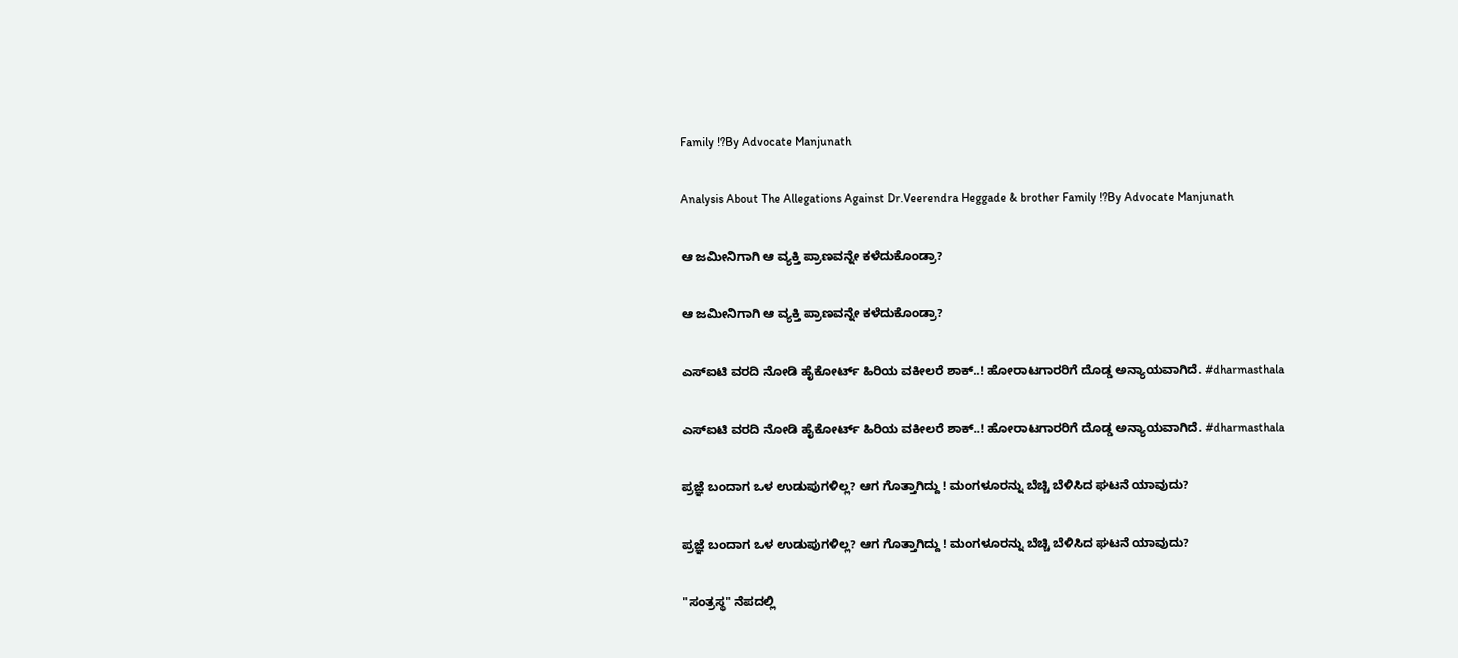Family !?By Advocate Manjunath

Analysis About The Allegations Against Dr.Veerendra Heggade & brother Family !?By Advocate Manjunath

ಆ ಜಮೀನಿಗಾಗಿ ಆ ವ್ಯಕ್ತಿ ಪ್ರಾಣವನ್ನೇ ಕಳೆದುಕೊಂಡ್ರಾ?

ಆ ಜಮೀನಿಗಾಗಿ ಆ ವ್ಯಕ್ತಿ ಪ್ರಾಣವನ್ನೇ ಕಳೆದುಕೊಂಡ್ರಾ?

ಎಸ್‌ಐಟಿ ವರದಿ ನೋಡಿ ಹೈಕೋರ್ಟ್‌ ಹಿರಿಯ ವಕೀಲರೆ ಶಾಕ್‌..! ಹೋರಾಟಗಾರರಿಗೆ ದೊಡ್ಡ ಅನ್ಯಾಯವಾಗಿದೆ. #dharmasthala

ಎಸ್‌ಐಟಿ ವರದಿ ನೋಡಿ ಹೈಕೋರ್ಟ್‌ ಹಿರಿಯ ವಕೀಲರೆ ಶಾಕ್‌..! ಹೋರಾಟಗಾರರಿಗೆ ದೊಡ್ಡ ಅನ್ಯಾಯವಾಗಿದೆ. #dharmasthala

ಪ್ರಜ್ಞೆ ಬಂದಾಗ ಒಳ ಉಡುಪುಗಳಿಲ್ಲ? ಆಗ ಗೊತ್ತಾಗಿದ್ದು ! ಮಂಗಳೂರನ್ನು ಬೆಚ್ಚಿ ಬೆಳಿಸಿದ ಘಟನೆ ಯಾವುದು?

ಪ್ರಜ್ಞೆ ಬಂದಾಗ ಒಳ ಉಡುಪುಗಳಿಲ್ಲ? ಆಗ ಗೊತ್ತಾಗಿದ್ದು ! ಮಂಗಳೂರನ್ನು ಬೆಚ್ಚಿ ಬೆಳಿಸಿದ ಘಟನೆ ಯಾವುದು?

"ಸಂತ್ರಸ್ಥ" ನೆಪದಲ್ಲಿ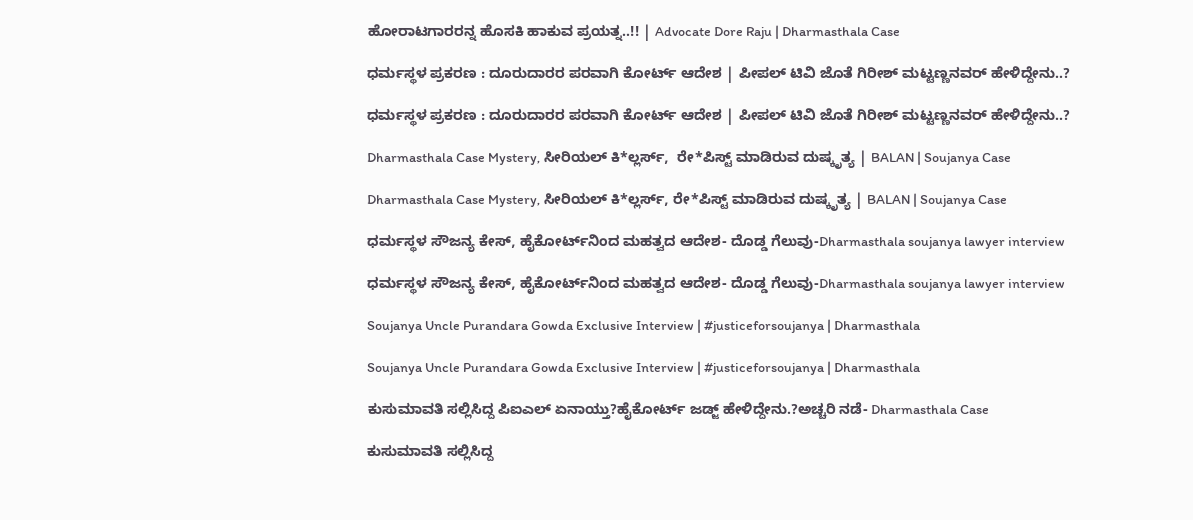ಹೋರಾಟಗಾರರನ್ನ ಹೊಸಕಿ ಹಾಕುವ ಪ್ರಯತ್ನ..!! | Advocate Dore Raju | Dharmasthala Case

ಧರ್ಮಸ್ಥಳ ಪ್ರಕರಣ : ದೂರುದಾರರ ಪರವಾಗಿ ಕೋರ್ಟ್‌ ಆದೇಶ | ಪೀಪಲ್‌ ಟಿವಿ ಜೊತೆ ಗಿರೀಶ್‌ ಮಟ್ಟಣ್ಣನವರ್‌ ಹೇಳಿದ್ದೇನು..?

ಧರ್ಮಸ್ಥಳ ಪ್ರಕರಣ : ದೂರುದಾರರ ಪರವಾಗಿ ಕೋರ್ಟ್‌ ಆದೇಶ | ಪೀಪಲ್‌ ಟಿವಿ ಜೊತೆ ಗಿರೀಶ್‌ ಮಟ್ಟಣ್ಣನವರ್‌ ಹೇಳಿದ್ದೇನು..?

Dharmasthala Case Mystery, ಸೀರಿಯಲ್ ಕಿ*ಲ್ಲರ್ಸ್,  ರೇ*ಪಿಸ್ಟ್ ಮಾಡಿರುವ ದುಷ್ಕೃತ್ಯ | BALAN | Soujanya Case

Dharmasthala Case Mystery, ಸೀರಿಯಲ್ ಕಿ*ಲ್ಲರ್ಸ್, ರೇ*ಪಿಸ್ಟ್ ಮಾಡಿರುವ ದುಷ್ಕೃತ್ಯ | BALAN | Soujanya Case

ಧರ್ಮಸ್ಥಳ ಸೌಜನ್ಯ ಕೇಸ್, ಹೈಕೋರ್ಟ್‌ನಿಂದ ಮಹತ್ವದ ಆದೇಶ- ದೊಡ್ಡ ಗೆಲುವು-Dharmasthala soujanya lawyer interview

ಧರ್ಮಸ್ಥಳ ಸೌಜನ್ಯ ಕೇಸ್, ಹೈಕೋರ್ಟ್‌ನಿಂದ ಮಹತ್ವದ ಆದೇಶ- ದೊಡ್ಡ ಗೆಲುವು-Dharmasthala soujanya lawyer interview

Soujanya Uncle Purandara Gowda Exclusive Interview | #justiceforsoujanya | Dharmasthala

Soujanya Uncle Purandara Gowda Exclusive Interview | #justiceforsoujanya | Dharmasthala

ಕುಸುಮಾವತಿ ಸಲ್ಲಿಸಿದ್ದ ಪಿಐಎಲ್‌ ಏನಾಯ್ತು?ಹೈಕೋರ್ಟ್‌ ಜಡ್ಜ್‌ ಹೇಳಿದ್ದೇನು.?ಅಚ್ಚರಿ ನಡೆ- Dharmasthala Case

ಕುಸುಮಾವತಿ ಸಲ್ಲಿಸಿದ್ದ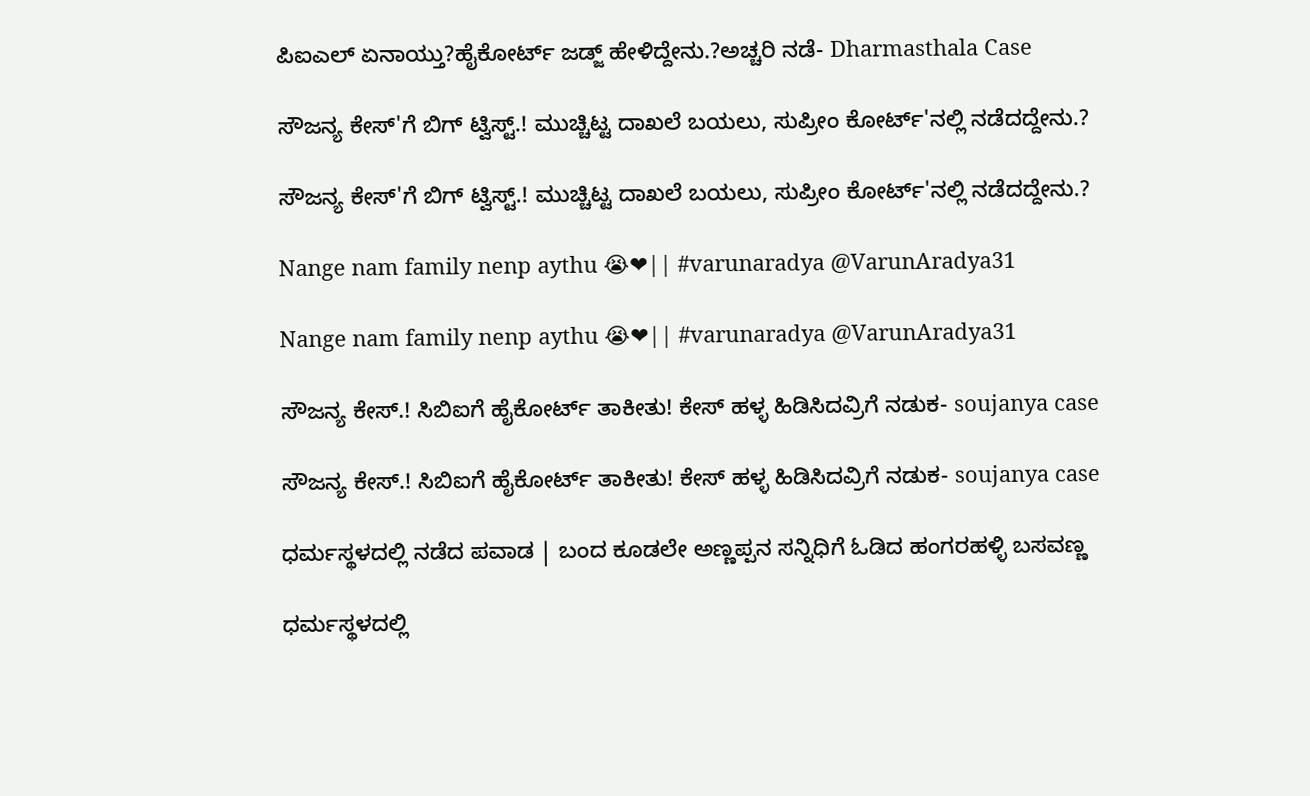ಪಿಐಎಲ್‌ ಏನಾಯ್ತು?ಹೈಕೋರ್ಟ್‌ ಜಡ್ಜ್‌ ಹೇಳಿದ್ದೇನು.?ಅಚ್ಚರಿ ನಡೆ- Dharmasthala Case

ಸೌಜನ್ಯ ಕೇಸ್'ಗೆ ಬಿಗ್ ಟ್ವಿಸ್ಟ್.! ಮುಚ್ಚಿಟ್ಟ ದಾಖಲೆ ಬಯಲು, ಸುಪ್ರೀಂ ಕೋರ್ಟ್'ನಲ್ಲಿ ನಡೆದದ್ದೇನು.?

ಸೌಜನ್ಯ ಕೇಸ್'ಗೆ ಬಿಗ್ ಟ್ವಿಸ್ಟ್.! ಮುಚ್ಚಿಟ್ಟ ದಾಖಲೆ ಬಯಲು, ಸುಪ್ರೀಂ ಕೋರ್ಟ್'ನಲ್ಲಿ ನಡೆದದ್ದೇನು.?

Nange nam family nenp aythu 😭❤|| #varunaradya @VarunAradya31

Nange nam family nenp aythu 😭❤|| #varunaradya @VarunAradya31

ಸೌಜನ್ಯ ಕೇಸ್.! ಸಿಬಿಐಗೆ ಹೈಕೋರ್ಟ್ ತಾಕೀತು! ಕೇಸ್ ಹಳ್ಳ ಹಿಡಿಸಿದವ್ರಿಗೆ ನಡುಕ- soujanya case

ಸೌಜನ್ಯ ಕೇಸ್.! ಸಿಬಿಐಗೆ ಹೈಕೋರ್ಟ್ ತಾಕೀತು! ಕೇಸ್ ಹಳ್ಳ ಹಿಡಿಸಿದವ್ರಿಗೆ ನಡುಕ- soujanya case

ಧರ್ಮಸ್ಥಳದಲ್ಲಿ ನಡೆದ ಪವಾಡ | ಬಂದ ಕೂಡಲೇ ಅಣ್ಣಪ್ಪನ ಸನ್ನಿಧಿಗೆ ಓಡಿದ ಹಂಗರಹಳ್ಳಿ ಬಸವಣ್ಣ

ಧರ್ಮಸ್ಥಳದಲ್ಲಿ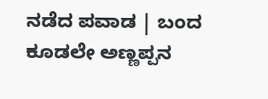ನಡೆದ ಪವಾಡ | ಬಂದ ಕೂಡಲೇ ಅಣ್ಣಪ್ಪನ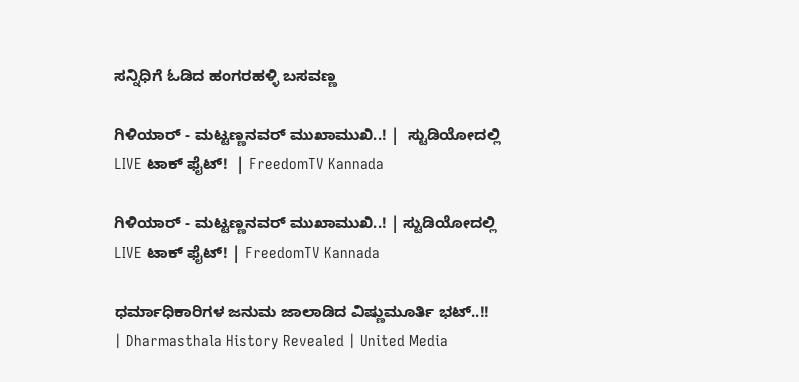ಸನ್ನಿಧಿಗೆ ಓಡಿದ ಹಂಗರಹಳ್ಳಿ ಬಸವಣ್ಣ

ಗಿಳಿಯಾರ್ - ಮಟ್ಟಣ್ಣನವರ್ ಮುಖಾಮುಖಿ..! |  ಸ್ಟುಡಿಯೋದಲ್ಲಿ LIVE ಟಾಕ್ ಫೈಟ್!  | FreedomTV Kannada

ಗಿಳಿಯಾರ್ - ಮಟ್ಟಣ್ಣನವರ್ ಮುಖಾಮುಖಿ..! | ಸ್ಟುಡಿಯೋದಲ್ಲಿ LIVE ಟಾಕ್ ಫೈಟ್! | FreedomTV Kannada

ಧರ್ಮಾಧಿಕಾರಿಗಳ ಜನುಮ ಜಾಲಾಡಿದ ವಿಷ್ಣುಮೂರ್ತಿ ಭಟ್..!! | Dharmasthala History Revealed | United Media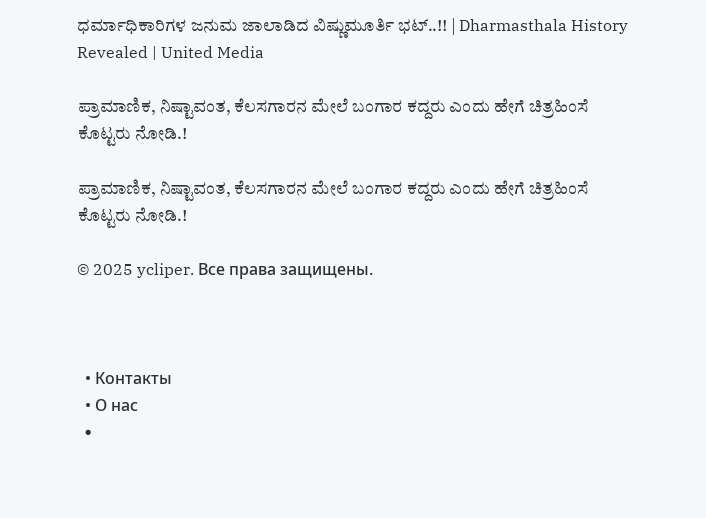ಧರ್ಮಾಧಿಕಾರಿಗಳ ಜನುಮ ಜಾಲಾಡಿದ ವಿಷ್ಣುಮೂರ್ತಿ ಭಟ್..!! | Dharmasthala History Revealed | United Media

ಪ್ರಾಮಾಣಿಕ, ನಿಷ್ಟಾವಂತ, ಕೆಲಸಗಾರನ ಮೇಲೆ ಬಂಗಾರ ಕದ್ದರು ಎಂದು ಹೇಗೆ ಚಿತ್ರಹಿಂಸೆ ಕೊಟ್ಟರು ನೋಡಿ.!

ಪ್ರಾಮಾಣಿಕ, ನಿಷ್ಟಾವಂತ, ಕೆಲಸಗಾರನ ಮೇಲೆ ಬಂಗಾರ ಕದ್ದರು ಎಂದು ಹೇಗೆ ಚಿತ್ರಹಿಂಸೆ ಕೊಟ್ಟರು ನೋಡಿ.!

© 2025 ycliper. Все права защищены.



  • Контакты
  • О нас
  •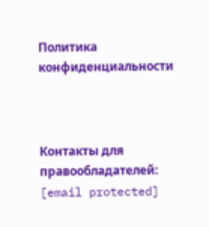Политика конфиденциальности



Контакты для правообладателей: [email protected]